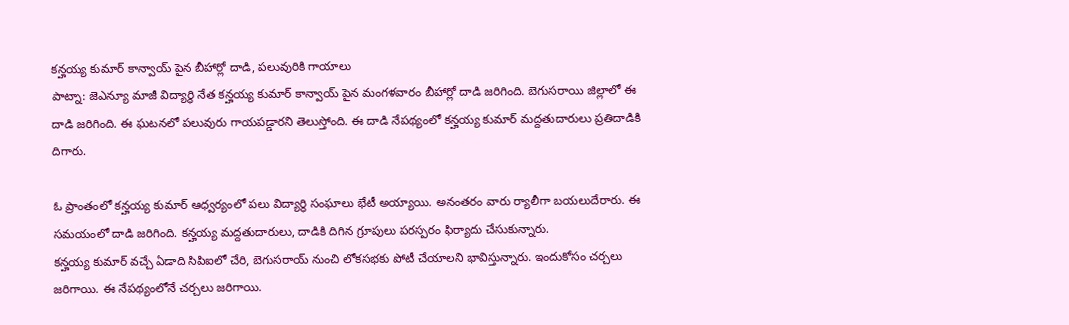కన్హయ్య కుమార్ కాన్వాయ్ పైన బీహార్లో దాడి, పలువురికి గాయాలు
పాట్నా: జెఎన్యూ మాజీ విద్యార్థి నేత కన్హయ్య కుమార్ కాన్వాయ్ పైన మంగళవారం బీహార్లో దాడి జరిగింది. బెగుసరాయి జిల్లాలో ఈ దాడి జరిగింది. ఈ ఘటనలో పలువురు గాయపడ్డారని తెలుస్తోంది. ఈ దాడి నేపథ్యంలో కన్హయ్య కుమార్ మద్దతుదారులు ప్రతిదాడికి దిగారు.

ఓ ప్రాంతంలో కన్హయ్య కుమార్ ఆధ్వర్యంలో పలు విద్యార్థి సంఘాలు భేటీ అయ్యాయి. అనంతరం వారు ర్యాలీగా బయలుదేరారు. ఈ సమయంలో దాడి జరిగింది. కన్హయ్య మద్దతుదారులు, దాడికి దిగిన గ్రూపులు పరస్పరం ఫిర్యాదు చేసుకున్నారు.
కన్హయ్య కుమార్ వచ్చే ఏడాది సిపిఐలో చేరి, బెగుసరాయ్ నుంచి లోకసభకు పోటీ చేయాలని భావిస్తున్నారు. ఇందుకోసం చర్చలు జరిగాయి. ఈ నేపథ్యంలోనే చర్చలు జరిగాయి.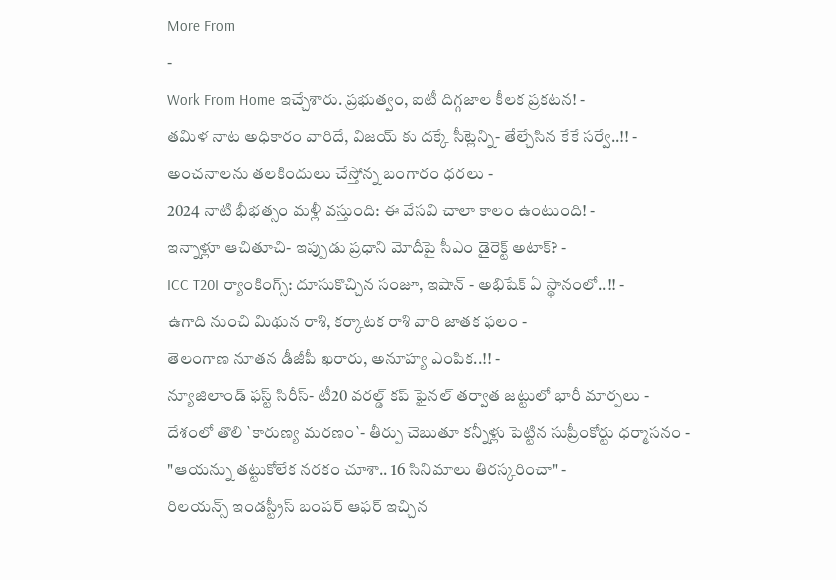More From
-
Work From Home ఇచ్చేశారు. ప్రభుత్వం, ఐటీ దిగ్గజాల కీలక ప్రకటన! -
తమిళ నాట అధికారం వారిదే, విజయ్ కు దక్కే సీట్లెన్ని- తేల్చేసిన కేకే సర్వే..!! -
అంచనాలను తలకిందులు చేస్తోన్న బంగారం ధరలు -
2024 నాటి భీభత్సం మళ్లీ వస్తుంది: ఈ వేసవి చాలా కాలం ఉంటుంది! -
ఇన్నాళ్లూ ఆచితూచి- ఇప్పుడు ప్రధాని మోదీపై సీఎం డైరెక్ట్ అటాక్? -
ICC T20I ర్యాంకింగ్స్: దూసుకొచ్చిన సంజూ, ఇషాన్ - అభిషేక్ ఏ స్థానంలో..!! -
ఉగాది నుంచి మిథున రాశి, కర్కాటక రాశి వారి జాతక ఫలం -
తెలంగాణ నూతన డీజీపీ ఖరారు, అనూహ్య ఎంపిక..!! -
న్యూజిలాండ్ ఫస్ట్ సిరీస్- టీ20 వరల్డ్ కప్ ఫైనల్ తర్వాత జట్టులో భారీ మార్పలు -
దేశంలో తొలి `కారుణ్య మరణం`- తీర్పు చెబుతూ కన్నీళ్లు పెట్టిన సుప్రీంకోర్టు ధర్మాసనం -
"ఆయన్ను తట్టుకోలేక నరకం చూశా.. 16 సినిమాలు తిరస్కరించా" -
రిలయన్స్ ఇండస్ట్రీస్ బంపర్ ఆఫర్ ఇచ్చిన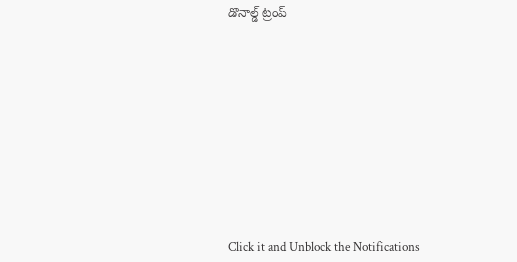డొనాల్డ్ ట్రంప్












Click it and Unblock the Notifications